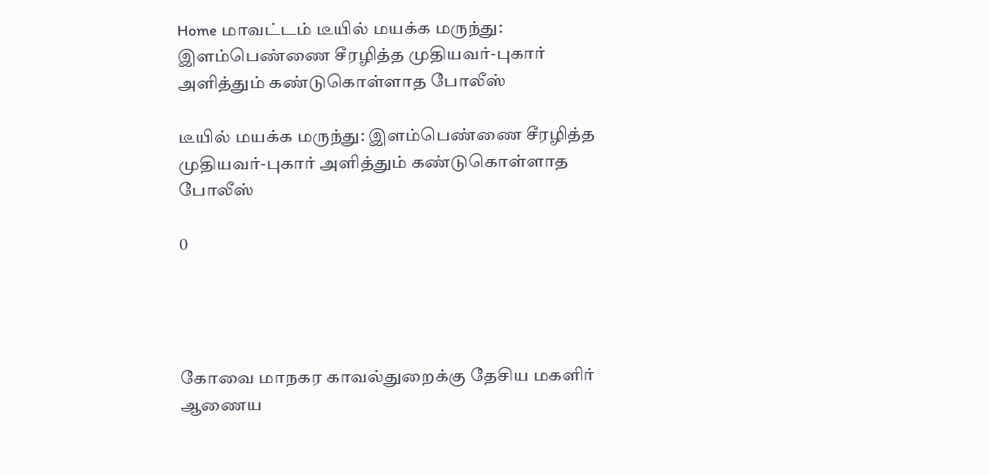Home மாவட்டம் டீயில் மயக்க மருந்து: இளம்பெண்ணை சீரழித்த முதியவர்-புகார் அளித்தும் கண்டுகொள்ளாத போலீஸ்

டீயில் மயக்க மருந்து: இளம்பெண்ணை சீரழித்த முதியவர்-புகார் அளித்தும் கண்டுகொள்ளாத போலீஸ்

0




கோவை மாநகர காவல்துறைக்கு தேசிய மகளிர் ஆணைய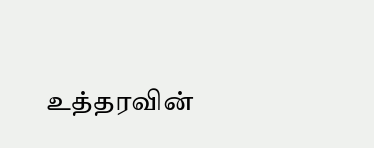உத்தரவின்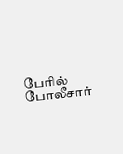பேரில் போலீசார்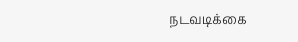நடவடிக்கை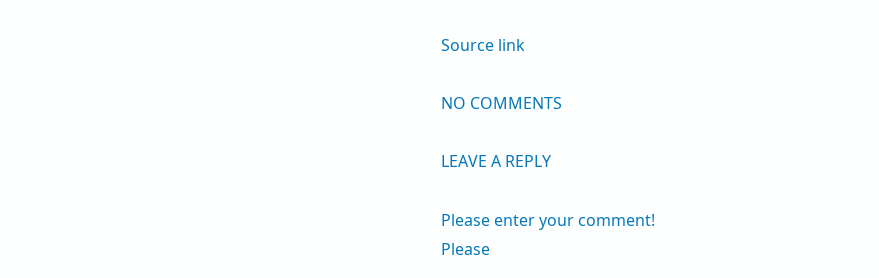Source link

NO COMMENTS

LEAVE A REPLY

Please enter your comment!
Please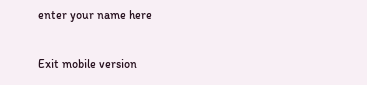enter your name here

Exit mobile version